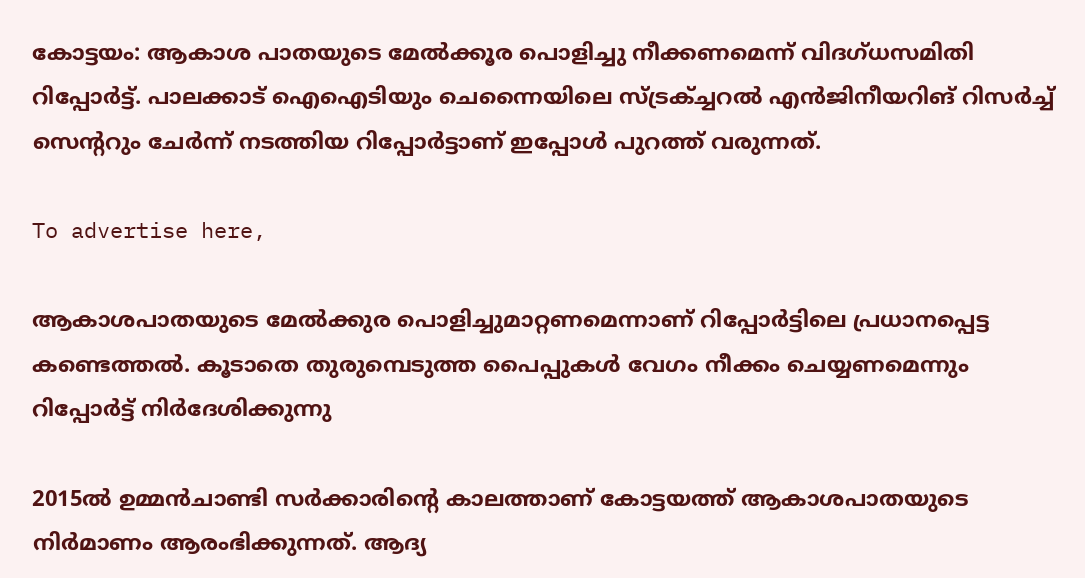കോട്ടയം: ആകാശ പാതയുടെ മേല്‍ക്കൂര പൊളിച്ചു നീക്കണമെന്ന് വിദഗ്ധസമിതി റിപ്പോര്‍ട്ട്. പാലക്കാട് ഐഐടിയും ചെന്നൈയിലെ സ്ട്രക്ച്ചറല്‍ എന്‍ജിനീയറിങ് റിസര്‍ച്ച് സെന്ററും ചേര്‍ന്ന് നടത്തിയ റിപ്പോര്‍ട്ടാണ് ഇപ്പോള്‍ പുറത്ത് വരുന്നത്.

To advertise here,

ആകാശപാതയുടെ മേല്‍ക്കുര പൊളിച്ചുമാറ്റണമെന്നാണ് റിപ്പോര്‍ട്ടിലെ പ്രധാനപ്പെട്ട കണ്ടെത്തല്‍. കൂടാതെ തുരുമ്പെടുത്ത പൈപ്പുകള്‍ വേഗം നീക്കം ചെയ്യണമെന്നും റിപ്പോര്‍ട്ട് നിര്‍ദേശിക്കുന്നു

2015ല്‍ ഉമ്മന്‍ചാണ്ടി സര്‍ക്കാരിന്റെ കാലത്താണ് കോട്ടയത്ത് ആകാശപാതയുടെ നിര്‍മാണം ആരംഭിക്കുന്നത്. ആദ്യ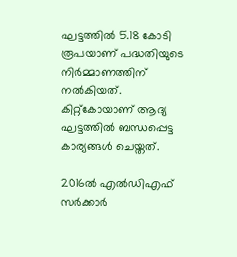ഘട്ടത്തില്‍ 5.18 കോടി രൂപയാണ് പദ്ധതിയുടെ നിര്‍മ്മാണത്തിന് നല്‍കിയത്. കിറ്റ്‌കോയാണ് ആദ്യ ഘട്ടത്തില്‍ ബന്ധപ്പെട്ട കാര്യങ്ങള്‍ ചെയ്തത്.

2016ല്‍ എല്‍ഡിഎഫ് സര്‍ക്കാര്‍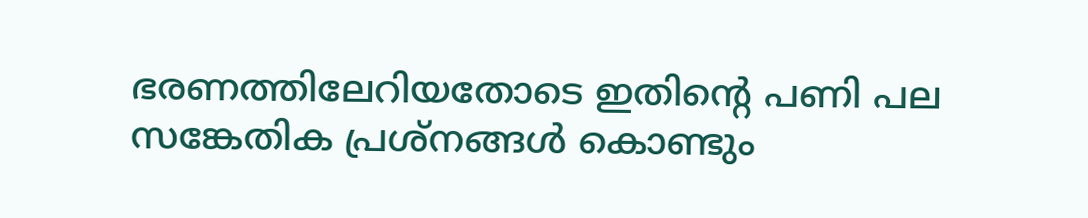ഭരണത്തിലേറിയതോടെ ഇതിന്റെ പണി പല സങ്കേതിക പ്രശ്‌നങ്ങള്‍ കൊണ്ടും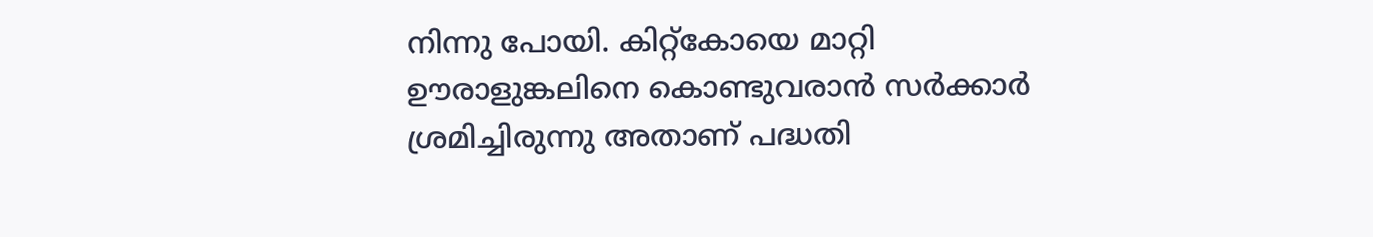നിന്നു പോയി. കിറ്റ്‌കോയെ മാറ്റി ഊരാളുങ്കലിനെ കൊണ്ടുവരാന്‍ സര്‍ക്കാര്‍ ശ്രമിച്ചിരുന്നു അതാണ് പദ്ധതി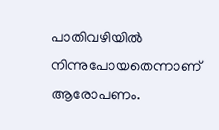പാതിവഴിയില്‍ നിന്നുപോയതെന്നാണ് ആരോപണം.